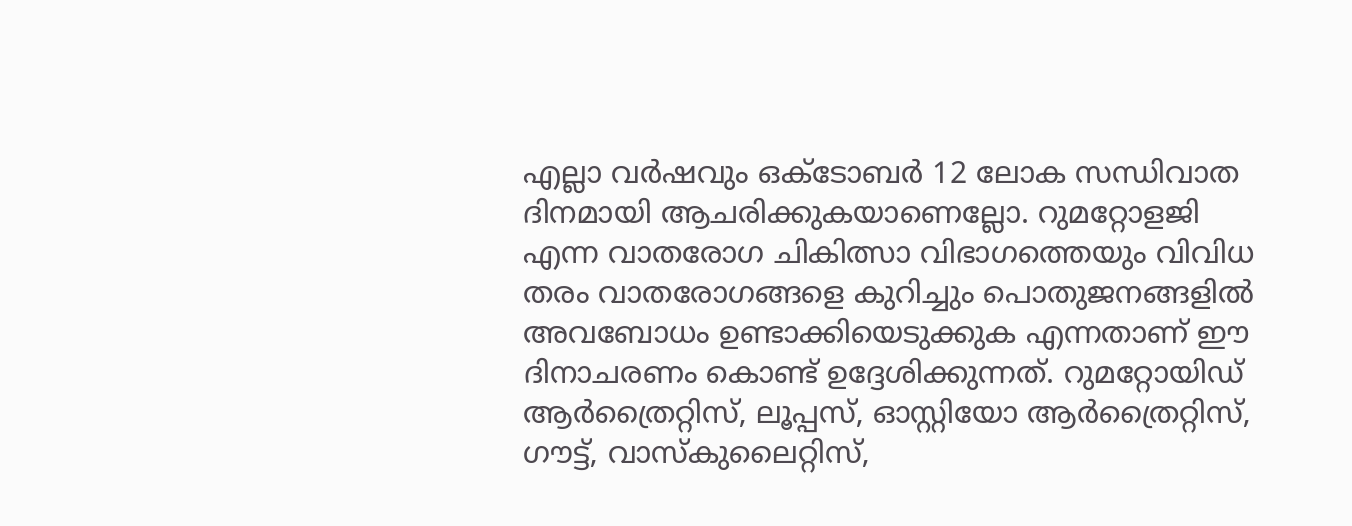എല്ലാ വർഷവും ഒക്ടോബർ 12 ലോക സന്ധിവാത ദിനമായി ആചരിക്കുകയാണെല്ലോ. റുമറ്റോളജി എന്ന വാതരോഗ ചികിത്സാ വിഭാഗത്തെയും വിവിധ തരം വാതരോഗങ്ങളെ കുറിച്ചും പൊതുജനങ്ങളില്‍ അവബോധം ഉണ്ടാക്കിയെടുക്കുക എന്നതാണ് ഈ ദിനാചരണം കൊണ്ട് ഉദ്ദേശിക്കുന്നത്. റുമറ്റോയിഡ് ആര്‍ത്രൈറ്റിസ്, ലൂപ്പസ്, ഓസ്റ്റിയോ ആര്‍ത്രൈറ്റിസ്, ഗൗട്ട്, വാസ്‌കുലൈറ്റിസ്,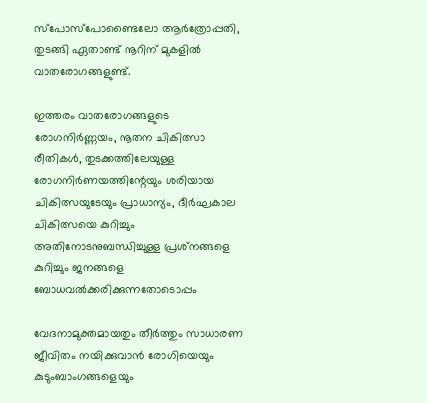സ്‌പോസ്‌പോണ്ടൈലോ ആര്‍ത്രോപ്പതി, തുടങ്ങി ഏതാണ്ട് നൂറിന് മുകളില്‍ വാതരോഗങ്ങളുണ്ട്.

ഇത്തരം വാതരോഗങ്ങളുടെ രോഗനിര്‍ണ്ണയം, നൂതന ചികിത്സാ രീതികള്‍, തുടക്കത്തിലേയുള്ള രോഗനിര്‍ണയത്തിന്റേയും ശരിയായ ചികിത്സയുടേയും പ്രാധാന്യം, ദീര്‍ഘകാല ചികിത്സയെ കുറിച്ചും അതിനോടനുബന്ധിച്ചുള്ള പ്രശ്‌നങ്ങളെ കുറിച്ചും ജനങ്ങളെ ബോധവൽക്കരിക്കുന്നതോടൊപ്പം

വേദനാമുക്തമായതും തീര്‍ത്തും സാധാരണ ജീവിതം നയിക്കുവാന്‍ രോഗിയെയും കുടുംബാംഗങ്ങളെയും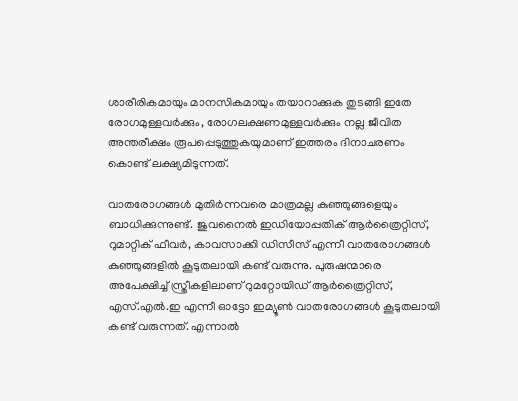ശാരീരികമായും മാനസികമായും തയാറാക്കുക തുടങ്ങി ഇതേ രോഗമുള്ളവർക്കും, രോഗലക്ഷണമുള്ളവർക്കും നല്ല ജീവിത അന്തരീക്ഷം രൂപപ്പെടുത്തുകയുമാണ് ഇത്തരം ദിനാചരണം കൊണ്ട് ലക്ഷ്യമിടുന്നത്.

വാതരോഗങ്ങള്‍ മുതിര്‍ന്നവരെ മാത്രമല്ല കുഞ്ഞുങ്ങളെയും ബാധിക്കുന്നുണ്ട്. ജുവനൈല്‍ ഇഡിയോപ്പതിക് ആര്‍ത്രൈറ്റിസ്, റുമാറ്റിക് ഫീവര്‍, കാവസാക്കി ഡിസീസ് എന്നീ വാതരോഗങ്ങള്‍ കുഞ്ഞുങ്ങളില്‍ കൂടുതലായി കണ്ട് വരുന്നു. പുരുഷന്മാരെ അപേക്ഷിച്ച് സ്ത്രീകളിലാണ് റുമറ്റോയിഡ് ആര്‍ത്രൈറ്റിസ്, എസ്.എല്‍.ഇ എന്നീ ഓട്ടോ ഇമ്യൂണ്‍ വാതരോഗങ്ങള്‍ കൂടുതലായി കണ്ട് വരുന്നത്. എന്നാല്‍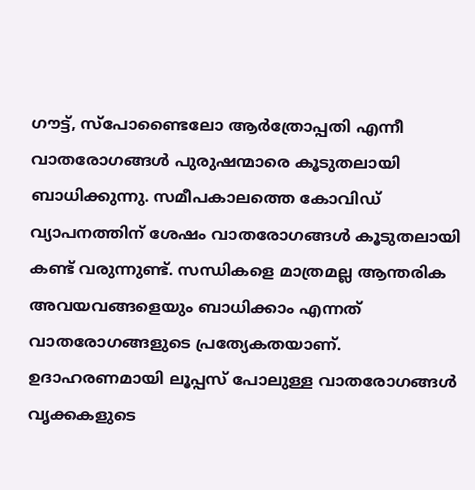ഗൗട്ട്, സ്‌പോണ്ടൈലോ ആര്‍ത്രോപ്പതി എന്നീ വാതരോഗങ്ങള്‍ പുരുഷന്മാരെ കൂടുതലായി ബാധിക്കുന്നു. സമീപകാലത്തെ കോവിഡ് വ്യാപനത്തിന് ശേഷം വാതരോഗങ്ങള്‍ കൂടുതലായി കണ്ട് വരുന്നുണ്ട്. സന്ധികളെ മാത്രമല്ല ആന്തരിക അവയവങ്ങളെയും ബാധിക്കാം എന്നത് വാതരോഗങ്ങളുടെ പ്രത്യേകതയാണ്. ഉദാഹരണമായി ലൂപ്പസ് പോലുള്ള വാതരോഗങ്ങള്‍ വൃക്കകളുടെ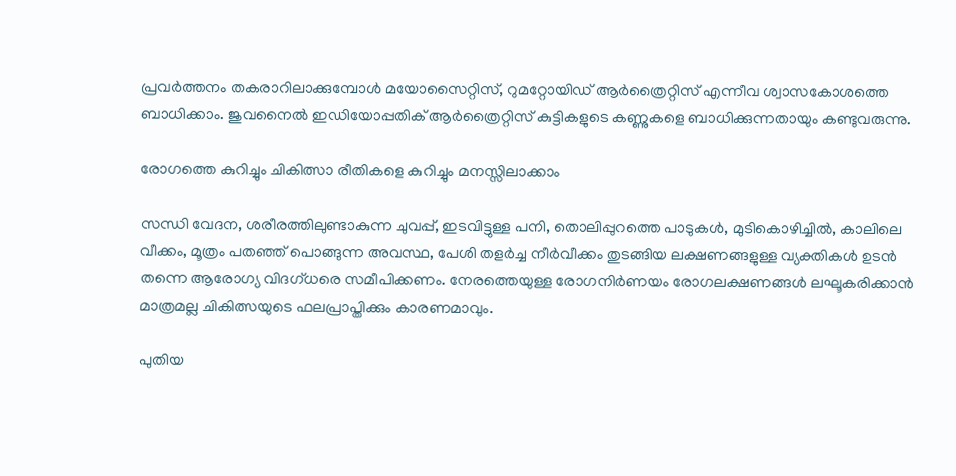പ്രവര്‍ത്തനം തകരാറിലാക്കുമ്പോള്‍ മയോസൈറ്റിസ്, റുമറ്റോയിഡ് ആര്‍ത്രൈറ്റിസ് എന്നീവ ശ്വാസകോശത്തെ ബാധിക്കാം. ജുവനൈല്‍ ഇഡിയോപ്പതിക് ആര്‍ത്രൈറ്റിസ് കുട്ടികളുടെ കണ്ണുകളെ ബാധിക്കുന്നതായും കണ്ടുവരുന്നു.

രോഗത്തെ കുറിച്ചും ചികിത്സാ രീതികളെ കുറിച്ചും മനസ്സിലാക്കാം

സന്ധി വേദന, ശരീരത്തിലുണ്ടാകുന്ന ചുവപ്പ്, ഇടവിട്ടുള്ള പനി, തൊലിപ്പുറത്തെ പാടുകള്‍, മുടികൊഴിച്ചില്‍, കാലിലെ വീക്കം, മൂത്രം പതഞ്ഞ് പൊങ്ങുന്ന അവസ്ഥ, പേശി തളര്‍ച്ച നീർവീക്കം തുടങ്ങിയ ലക്ഷണങ്ങളുള്ള വ്യക്തികൾ ഉടൻ തന്നെ ആരോഗ്യ വിദഗ്ധരെ സമീപിക്കണം. നേരത്തെയുള്ള രോഗനിർണയം രോഗലക്ഷണങ്ങൾ ലഘൂകരിക്കാൻ മാത്രമല്ല ചികിത്സയുടെ ഫലപ്രാപ്തിക്കും കാരണമാവും.

പുതിയ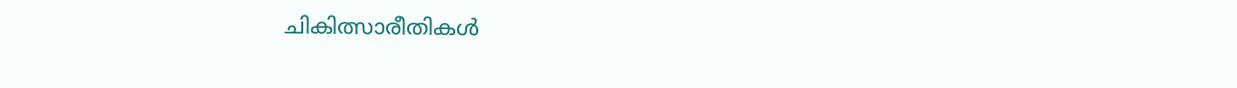ചികിത്സാരീതികൾ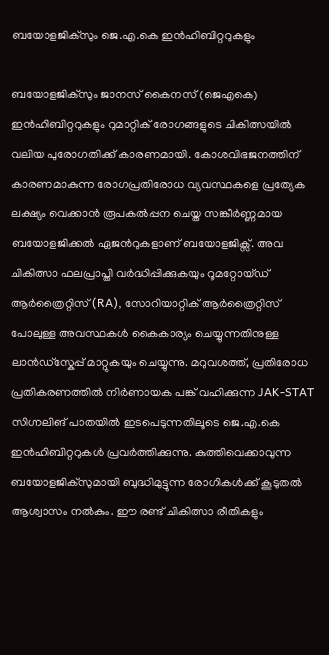ബയോളജിക്സും ജെ.എ.കെ ഇൻഹിബിറ്ററുകളും

ബയോളജിക്സും ജാനസ് കൈനസ് (ജെഎകെ) ഇൻഹിബിറ്ററുകളും റുമാറ്റിക് രോഗങ്ങളുടെ ചികിത്സയിൽ വലിയ പുരോഗതിക്ക് കാരണമായി. കോശവിഭജനത്തിന് കാരണമാകുന്ന രോഗപ്രതിരോധ വ്യവസ്ഥകളെ പ്രത്യേക ലക്ഷ്യം വെക്കാൻ രൂപകൽപ്പന ചെയ്ത സങ്കീർണ്ണമായ ബയോളജിക്കൽ ഏജന്‍റുകളാണ് ബയോളജിക്സ്. അവ ചികിത്സാ ഫലപ്രാപ്തി വർദ്ധിപ്പിക്കുകയും റൂമറ്റോയ്ഡ് ആർത്രൈറ്റിസ് (RA), സോറിയാറ്റിക് ആർത്രൈറ്റിസ് പോലുള്ള അവസ്ഥകൾ കൈകാര്യം ചെയ്യുന്നതിനുള്ള ലാൻഡ്സ്കേപ്പ് മാറ്റുകയും ചെയ്യുന്നു. മറുവശത്ത്, പ്രതിരോധ പ്രതികരണത്തിൽ നിർണായക പങ്ക് വഹിക്കുന്ന JAK-STAT സിഗ്നലിങ് പാതയിൽ ഇടപെടുന്നതിലൂടെ ജെ.എ.കെ ഇൻഹിബിറ്ററുകൾ പ്രവർത്തിക്കുന്നു. കുത്തിവെക്കാവുന്ന ബയോളജിക്‌സുമായി ബുദ്ധിമുട്ടുന്ന രോഗികൾക്ക് കൂടുതൽ ആശ്വാസം നൽകും. ഈ രണ്ട് ചികിത്സാ രീതികളും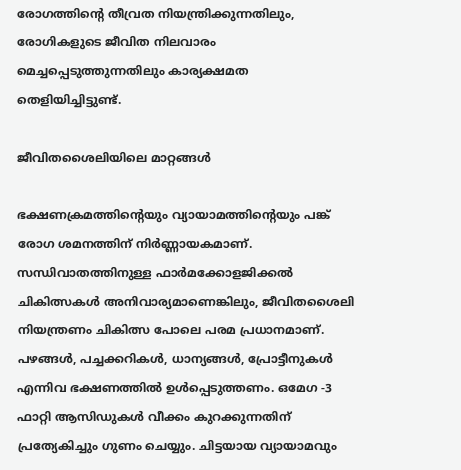രോഗത്തിന്‍റെ തീവ്രത നിയന്ത്രിക്കുന്നതിലും, രോഗികളുടെ ജീവിത നിലവാരം മെച്ചപ്പെടുത്തുന്നതിലും കാര്യക്ഷമത തെളിയിച്ചിട്ടുണ്ട്.

ജീവിതശൈലിയിലെ മാറ്റങ്ങൾ

ഭക്ഷണക്രമത്തിന്‍റെയും വ്യായാമത്തിന്‍റെയും പങ്ക് രോഗ ശമനത്തിന് നിർണ്ണായകമാണ്. സന്ധിവാതത്തിനുള്ള ഫാർമക്കോളജിക്കൽ ചികിത്സകൾ അനിവാര്യമാണെങ്കിലും, ജീവിതശൈലി നിയന്ത്രണം ചികിത്സ പോലെ പരമ പ്രധാനമാണ്. പഴങ്ങൾ, പച്ചക്കറികൾ, ധാന്യങ്ങൾ, പ്രോട്ടീനുകൾ എന്നിവ ഭക്ഷണത്തിൽ ഉൾപ്പെടുത്തണം. ഒമേഗ -3 ഫാറ്റി ആസിഡുകൾ വീക്കം കുറക്കുന്നതിന് പ്രത്യേകിച്ചും ഗുണം ചെയ്യും. ചിട്ടയായ വ്യായാമവും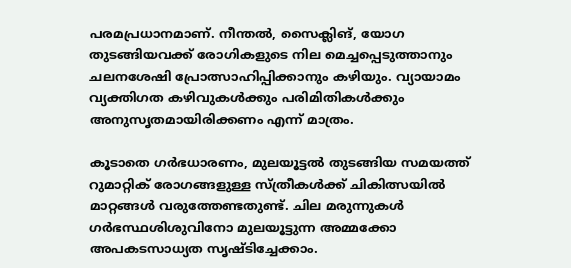പരമപ്രധാനമാണ്. നീന്തൽ, സൈക്ലിങ്, യോഗ തുടങ്ങിയവക്ക് രോഗികളുടെ നില മെച്ചപ്പെടുത്താനും ചലനശേഷി പ്രോത്സാഹിപ്പിക്കാനും കഴിയും. വ്യായാമം വ്യക്തിഗത കഴിവുകൾക്കും പരിമിതികൾക്കും അനുസൃതമായിരിക്കണം എന്ന് മാത്രം.

കൂടാതെ ഗർഭധാരണം, മുലയൂട്ടൽ തുടങ്ങിയ സമയത്ത് റുമാറ്റിക് രോഗങ്ങളുള്ള സ്ത്രീകൾക്ക് ചികിത്സയിൽ മാറ്റങ്ങൾ വരുത്തേണ്ടതുണ്ട്. ചില മരുന്നുകൾ ഗർഭസ്ഥശിശുവിനോ മുലയൂട്ടുന്ന അമ്മക്കോ അപകടസാധ്യത സൃഷ്ടിച്ചേക്കാം.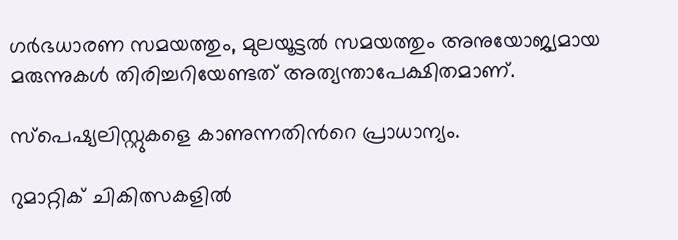ഗർഭധാരണ സമയത്തും, മുലയൂട്ടൽ സമയത്തും അനുയോജ്യമായ മരുന്നുകൾ തിരിച്ചറിയേണ്ടത് അത്യന്താപേക്ഷിതമാണ്.

സ്പെഷ്യലിസ്റ്റുകളെ കാണുന്നതിന്‍റെ പ്രാധാന്യം.

റുമാറ്റിക് ചികിത്സകളിൽ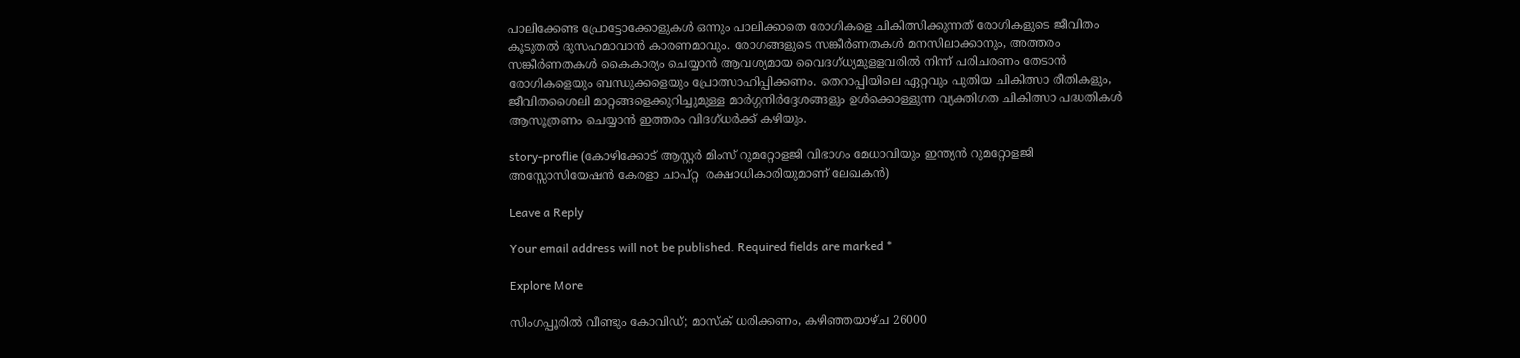പാലിക്കേണ്ട പ്രോട്ടോക്കോളുകൾ ഒന്നും പാലിക്കാതെ രോഗികളെ ചികിത്സിക്കുന്നത് രോഗികളുടെ ജീവിതം കൂടുതൽ ദുസഹമാവാൻ കാരണമാവും. രോഗങ്ങളുടെ സങ്കീർണതകൾ മനസിലാക്കാനും, അത്തരം സങ്കീർണതകൾ കൈകാര്യം ചെയ്യാൻ ആവശ്യമായ വൈദഗ്ധ്യമുളളവരിൽ നിന്ന് പരിചരണം തേടാൻ രോഗികളെയും ബന്ധുക്കളെയും പ്രോത്സാഹിപ്പിക്കണം. തെറാപ്പിയിലെ ഏറ്റവും പുതിയ ചികിത്സാ രീതികളും, ജീവിതശൈലി മാറ്റങ്ങളെക്കുറിച്ചുമുള്ള മാർഗ്ഗനിർദ്ദേശങ്ങളും ഉൾക്കൊള്ളുന്ന വ്യക്തിഗത ചികിത്സാ പദ്ധതികൾ ആസൂത്രണം ചെയ്യാൻ ഇത്തരം വിദഗ്ധർക്ക് കഴിയും.

story-proflie (കോഴിക്കോട് ആസ്റ്റർ മിംസ് റുമറ്റോളജി വിഭാഗം മേധാവിയും ഇന്ത്യൻ റുമറ്റോളജി അസ്സോസിയേഷൻ കേരളാ ചാപ്റ്റ  രക്ഷാധികാരിയുമാണ് ലേഖകൻ)

Leave a Reply

Your email address will not be published. Required fields are marked *

Explore More

സിംഗപ്പൂരിൽ വീണ്ടും കോവിഡ്; മാസ്ക് ധരിക്കണം, കഴിഞ്ഞയാഴ്ച 26000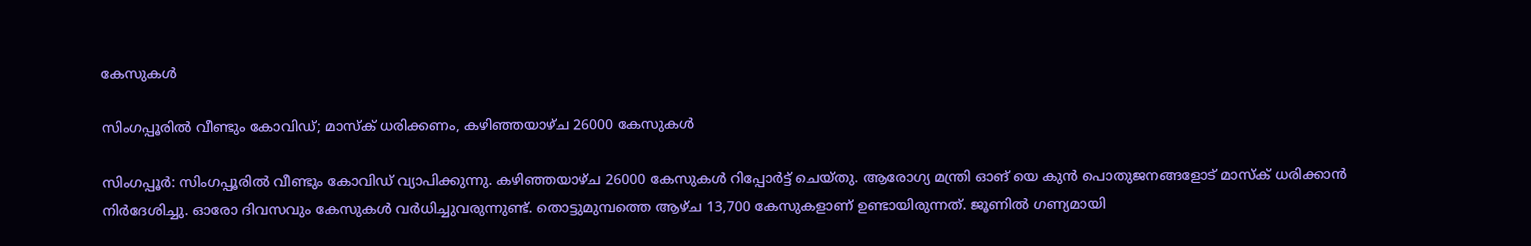കേസുകൾ

സിംഗപ്പൂരിൽ വീണ്ടും കോവിഡ്; മാസ്ക് ധരിക്കണം, കഴിഞ്ഞയാഴ്ച 26000 കേസുകൾ

സിംഗപ്പൂർ: സിംഗപ്പൂരിൽ വീണ്ടും കോവിഡ് വ്യാപിക്കുന്നു. കഴിഞ്ഞയാഴ്ച 26000 കേസുകൾ റിപ്പോർട്ട് ചെയ്തു. ആരോഗ്യ മന്ത്രി ഓങ് യെ കുൻ പൊതുജനങ്ങളോട് മാസ്ക് ധരിക്കാൻ നിർദേശിച്ചു. ഓരോ ദിവസവും കേസുകൾ വർധിച്ചുവരുന്നുണ്ട്. തൊട്ടുമുമ്പത്തെ ആഴ്ച 13,700 കേസുകളാണ് ഉണ്ടായിരുന്നത്. ജൂണിൽ ഗണ്യമായി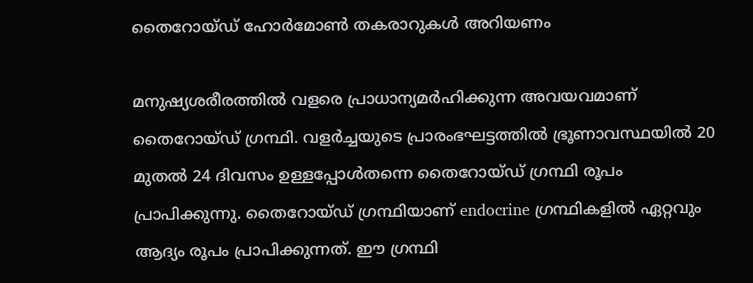തൈറോയ്ഡ് ഹോർമോൺ തകരാറുകൾ അറിയണം

മനുഷ്യശരീരത്തിൽ വളരെ പ്രാധാന്യമർഹിക്കുന്ന അവയവമാണ് തൈറോയ്ഡ് ഗ്രന്ഥി. വളർച്ചയുടെ പ്രാരംഭഘട്ടത്തിൽ ഭ്രൂണാവസ്ഥയിൽ 20 മുതൽ 24 ദിവസം ഉള്ളപ്പോൾതന്നെ തൈറോയ്ഡ് ഗ്രന്ഥി രൂപം പ്രാപിക്കുന്നു. തൈറോയ്ഡ് ഗ്രന്ഥിയാണ് endocrine ഗ്രന്ഥികളിൽ ഏറ്റവും ആദ്യം രൂപം പ്രാപിക്കുന്നത്. ഈ ഗ്രന്ഥി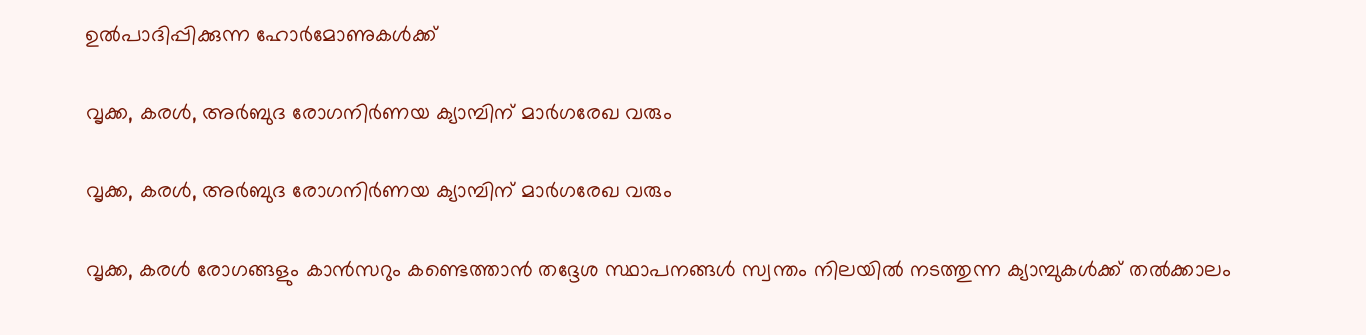ഉൽപാദിപ്പിക്കുന്ന ഹോർമോണുകൾക്ക്

വൃക്ക, കരൾ, അർബുദ രോഗനിർണയ ക്യാമ്പിന് മാർഗരേഖ വരും

വൃക്ക, കരൾ, അർബുദ രോഗനിർണയ ക്യാമ്പിന് മാർഗരേഖ വരും

വൃക്ക, കരൾ രോഗങ്ങളും കാൻസറും കണ്ടെത്താൻ തദ്ദേശ സ്ഥാപനങ്ങൾ സ്വന്തം നിലയിൽ നടത്തുന്ന ക്യാമ്പുകൾക്ക് തൽക്കാലം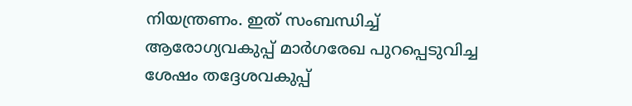നിയന്ത്രണം. ഇത് സംബന്ധിച്ച് ആരോഗ്യവകുപ്പ് മാർഗരേഖ പുറപ്പെടുവിച്ച ശേഷം തദ്ദേശവകുപ്പ്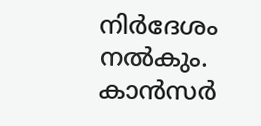നിർദേശം നൽകും. കാൻസർ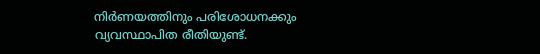നിർണയത്തിനും പരിശോധനക്കും വ്യവസ്ഥാപിത രീതിയുണ്ട്.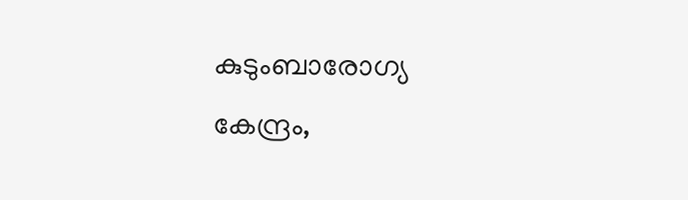കുടുംബാരോഗ്യ കേന്ദ്രം,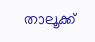താലൂക്ക്